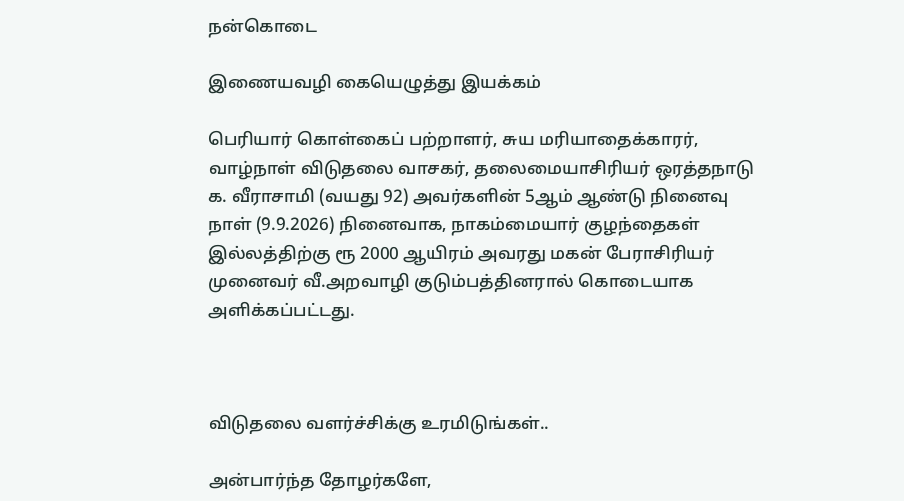நன்கொடை

இணையவழி கையெழுத்து இயக்கம்

பெரியார் கொள்கைப் பற்றாளர், சுய மரியாதைக்காரர், வாழ்நாள் விடுதலை வாசகர், தலைமையாசிரியர் ஒரத்தநாடு க. வீராசாமி (வயது 92) அவர்களின் 5ஆம் ஆண்டு நினைவு நாள் (9.9.2026) நினைவாக, நாகம்மையார் குழந்தைகள் இல்லத்திற்கு ரூ 2000 ஆயிரம் அவரது மகன் பேராசிரியர் முனைவர் வீ.அறவாழி குடும்பத்தினரால் கொடையாக அளிக்கப்பட்டது.



விடுதலை வளர்ச்சிக்கு உரமிடுங்கள்..

அன்பார்ந்த தோழர்களே,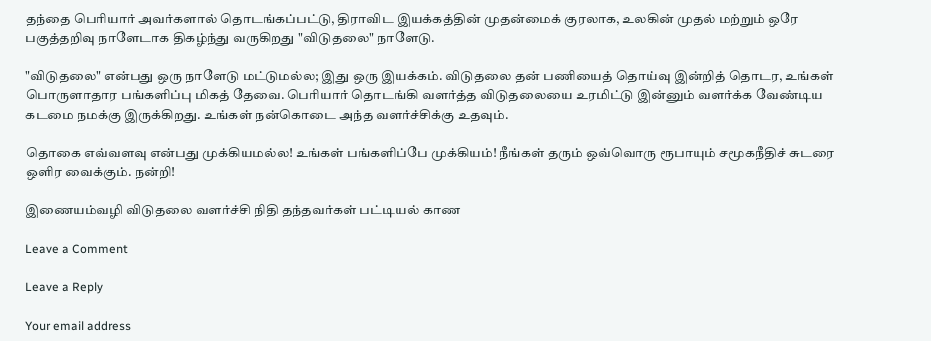தந்தை பெரியார் அவர்களால் தொடங்கப்பட்டு, திராவிட இயக்கத்தின் முதன்மைக் குரலாக, உலகின் முதல் மற்றும் ஒரே பகுத்தறிவு நாளேடாக திகழ்ந்து வருகிறது "விடுதலை" நாளேடு.

"விடுதலை" என்பது ஒரு நாளேடு மட்டுமல்ல; இது ஒரு இயக்கம். விடுதலை தன் பணியைத் தொய்வு இன்றித் தொடர, உங்கள் பொருளாதார பங்களிப்பு மிகத் தேவை. பெரியார் தொடங்கி வளர்த்த விடுதலையை உரமிட்டு இன்னும் வளர்க்க வேண்டிய கடமை நமக்கு இருக்கிறது. உங்கள் நன்கொடை அந்த வளர்ச்சிக்கு உதவும்.

தொகை எவ்வளவு என்பது முக்கியமல்ல! உங்கள் பங்களிப்பே முக்கியம்! நீங்கள் தரும் ஒவ்வொரு ரூபாயும் சமூகநீதிச் சுடரை ஒளிர வைக்கும். நன்றி!

இணையம்வழி விடுதலை வளர்ச்சி நிதி தந்தவர்கள் பட்டியல் காண

Leave a Comment

Leave a Reply

Your email address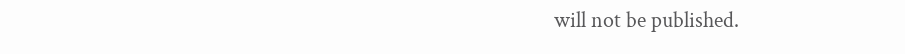will not be published.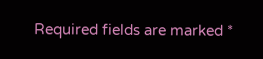Required fields are marked *